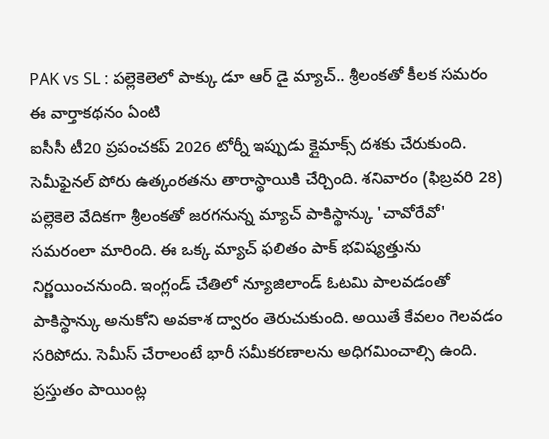PAK vs SL : పల్లెకెలెలో పాక్కు డూ ఆర్ డై మ్యాచ్.. శ్రీలంకతో కీలక సమరం
ఈ వార్తాకథనం ఏంటి
ఐసీసీ టీ20 ప్రపంచకప్ 2026 టోర్నీ ఇప్పుడు క్లైమాక్స్ దశకు చేరుకుంది. సెమీఫైనల్ పోరు ఉత్కంఠతను తారాస్థాయికి చేర్చింది. శనివారం (ఫిబ్రవరి 28) పల్లెకెలె వేదికగా శ్రీలంకతో జరగనున్న మ్యాచ్ పాకిస్థాన్కు 'చావోరేవో' సమరంలా మారింది. ఈ ఒక్క మ్యాచ్ ఫలితం పాక్ భవిష్యత్తును నిర్ణయించనుంది. ఇంగ్లండ్ చేతిలో న్యూజిలాండ్ ఓటమి పాలవడంతో పాకిస్థాన్కు అనుకోని అవకాశ ద్వారం తెరుచుకుంది. అయితే కేవలం గెలవడం సరిపోదు. సెమీస్ చేరాలంటే భారీ సమీకరణాలను అధిగమించాల్సి ఉంది. ప్రస్తుతం పాయింట్ల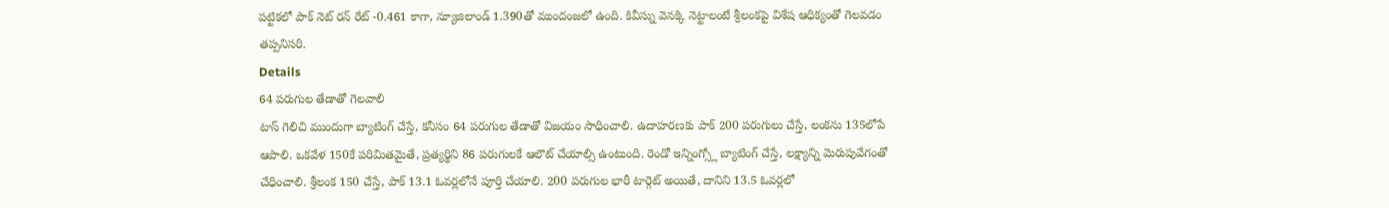పట్టికలో పాక్ నెట్ రన్ రేట్ -0.461 కాగా, న్యూజిలాండ్ 1.390తో ముందంజలో ఉంది. కివీస్ను వెనక్కి నెట్టాలంటే శ్రీలంకపై విశేష ఆధిక్యంతో గెలవడం తప్పనిసరి.
Details
64 పరుగుల తేడాతో గెలవాలి
టాస్ గెలిచి ముందుగా బ్యాటింగ్ చేస్తే, కనీసం 64 పరుగుల తేడాతో విజయం సాధించాలి. ఉదాహరణకు పాక్ 200 పరుగులు చేస్తే, లంకను 135లోపే ఆపాలి. ఒకవేళ 150కే పరిమితమైతే, ప్రత్యర్థిని 86 పరుగులకే ఆలౌట్ చేయాల్సి ఉంటుంది. రెండో ఇన్నింగ్స్లో బ్యాటింగ్ చేస్తే, లక్ష్యాన్ని మెరుపువేగంతో చేధించాలి. శ్రీలంక 150 చేస్తే, పాక్ 13.1 ఓవర్లలోనే పూర్తి చేయాలి. 200 పరుగుల భారీ టార్గెట్ అయితే, దానిని 13.5 ఓవర్లలో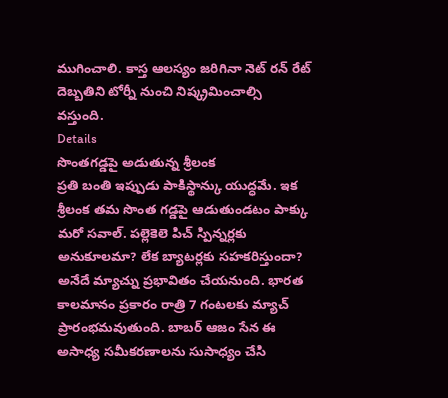ముగించాలి. కాస్త ఆలస్యం జరిగినా నెట్ రన్ రేట్ దెబ్బతిని టోర్నీ నుంచి నిష్క్రమించాల్సి వస్తుంది.
Details
సొంతగడ్డపై అడుతున్న శ్రీలంక
ప్రతి బంతి ఇప్పుడు పాకిస్థాన్కు యుద్ధమే. ఇక శ్రీలంక తమ సొంత గడ్డపై ఆడుతుండటం పాక్కు మరో సవాల్. పల్లెకెలె పిచ్ స్పిన్నర్లకు అనుకూలమా? లేక బ్యాటర్లకు సహకరిస్తుందా? అనేదే మ్యాచ్ను ప్రభావితం చేయనుంది. భారత కాలమానం ప్రకారం రాత్రి 7 గంటలకు మ్యాచ్ ప్రారంభమవుతుంది. బాబర్ ఆజం సేన ఈ అసాధ్య సమీకరణాలను సుసాధ్యం చేసి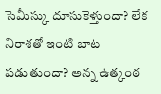సెమీస్కు దూసుకెళ్తుందా? లేక నిరాశతో ఇంటి బాట పడుతుందా? అన్న ఉత్కంఠ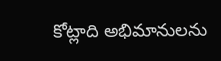కోట్లాది అభిమానులను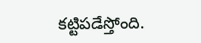కట్టిపడేస్తోంది.